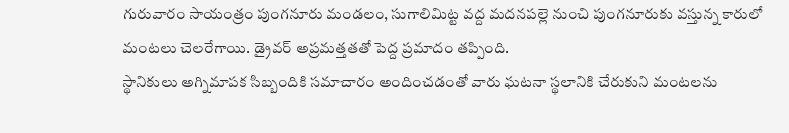గురువారం సాయంత్రం పుంగనూరు మండలం, సుగాలిమిట్ట వద్ద మదనపల్లె నుంచి పుంగనూరుకు వస్తున్న కారులో మంటలు చెలరేగాయి. డ్రైవర్ అప్రమత్తతతో పెద్ద ప్రమాదం తప్పింది.
స్థానికులు అగ్నిమాపక సిబ్బందికి సమాచారం అందించడంతో వారు ఘటనా స్థలానికి చేరుకుని మంటలను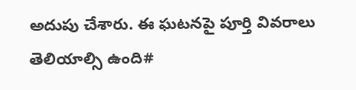అదుపు చేశారు. ఈ ఘటనపై పూర్తి వివరాలు తెలియాల్సి ఉంది#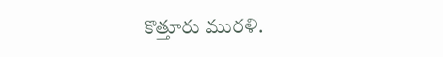కొత్తూరు మురళి.